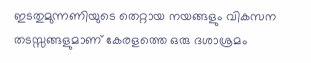ഇടതുമുന്നണിയുടെ തെറ്റായ നയങ്ങളും വികസന തടസ്സങ്ങളുമാണ് കേരളത്തെ ഒരു ദശാശ്രമം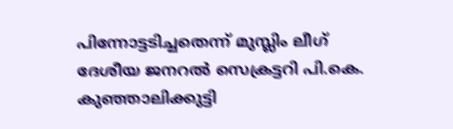പിന്നോട്ടടിച്ചതെന്ന് മുസ്ലിം ലീഗ് ദേശീയ ജനറൽ സെക്രട്ടറി പി.കെ. കുഞ്ഞാലിക്കുട്ടി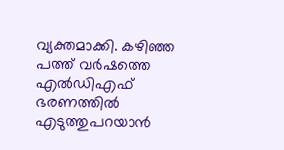വ്യക്തമാക്കി. കഴിഞ്ഞ പത്ത് വർഷത്തെ എൽഡിഎഫ് ഭരണത്തിൽ എടുത്തുപറയാൻ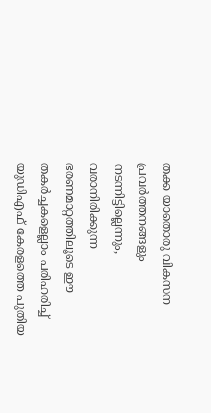തക്ക യാതൊരു വികസന പ്രവർത്തനങ്ങളും നടന്നിട്ടില്ലെന്നും, വരാനിരിക്കുന്ന ഭരണമാറ്റത്തിലൂടെ ഈ തകർച്ചകളെല്ലാം പരിഹരിച്ച് യുഡിഎഫ് കേരളത്തെ പുതിയ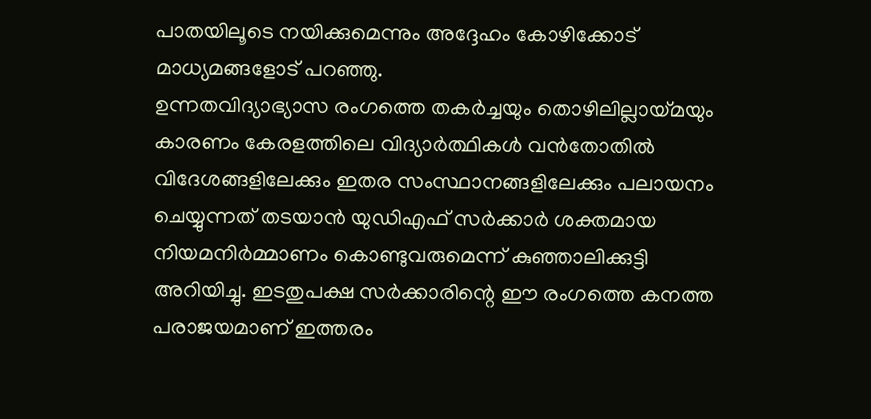പാതയിലൂടെ നയിക്കുമെന്നും അദ്ദേഹം കോഴിക്കോട് മാധ്യമങ്ങളോട് പറഞ്ഞു.
ഉന്നതവിദ്യാഭ്യാസ രംഗത്തെ തകർച്ചയും തൊഴിലില്ലായ്മയും കാരണം കേരളത്തിലെ വിദ്യാർത്ഥികൾ വൻതോതിൽ വിദേശങ്ങളിലേക്കും ഇതര സംസ്ഥാനങ്ങളിലേക്കും പലായനം ചെയ്യുന്നത് തടയാൻ യുഡിഎഫ് സർക്കാർ ശക്തമായ നിയമനിർമ്മാണം കൊണ്ടുവരുമെന്ന് കുഞ്ഞാലിക്കുട്ടി അറിയിച്ചു. ഇടതുപക്ഷ സർക്കാരിന്റെ ഈ രംഗത്തെ കനത്ത പരാജയമാണ് ഇത്തരം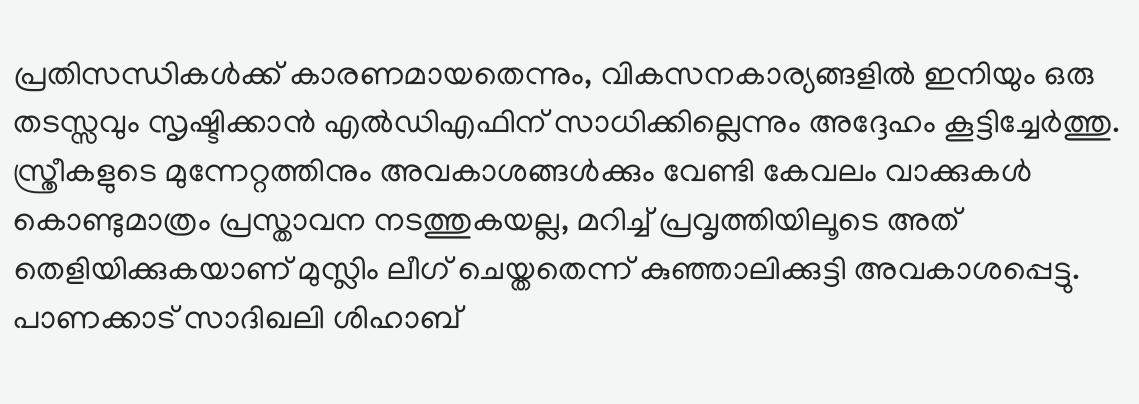പ്രതിസന്ധികൾക്ക് കാരണമായതെന്നും, വികസനകാര്യങ്ങളിൽ ഇനിയും ഒരു തടസ്സവും സൃഷ്ടിക്കാൻ എൽഡിഎഫിന് സാധിക്കില്ലെന്നും അദ്ദേഹം കൂട്ടിച്ചേർത്തു.
സ്ത്രീകളുടെ മുന്നേറ്റത്തിനും അവകാശങ്ങൾക്കും വേണ്ടി കേവലം വാക്കുകൾ കൊണ്ടുമാത്രം പ്രസ്താവന നടത്തുകയല്ല, മറിച്ച് പ്രവൃത്തിയിലൂടെ അത് തെളിയിക്കുകയാണ് മുസ്ലിം ലീഗ് ചെയ്തതെന്ന് കുഞ്ഞാലിക്കുട്ടി അവകാശപ്പെട്ടു. പാണക്കാട് സാദിഖലി ശിഹാബ്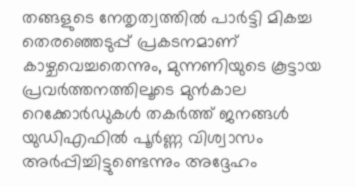തങ്ങളുടെ നേതൃത്വത്തിൽ പാർട്ടി മികച്ച തെരഞ്ഞെടുപ്പ് പ്രകടനമാണ് കാഴ്ചവെച്ചതെന്നും, മുന്നണിയുടെ കൂട്ടായ പ്രവർത്തനത്തിലൂടെ മുൻകാല റെക്കോർഡുകൾ തകർത്ത് ജനങ്ങൾ യുഡിഎഫിൽ പൂർണ്ണ വിശ്വാസം അർപ്പിച്ചിട്ടുണ്ടെന്നും അദ്ദേഹം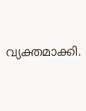വ്യക്തമാക്കി.